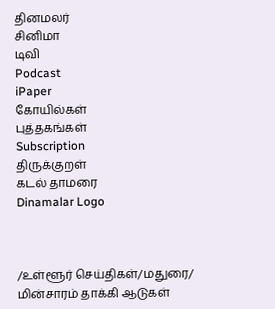தினமலர்
சினிமா
டிவி
Podcast
iPaper
கோயில்கள்
புத்தகங்கள்
Subscription
திருக்குறள்
கடல் தாமரை
Dinamalar Logo



/உள்ளூர் செய்திகள்/மதுரை/ மின்சாரம் தாக்கி ஆடுகள்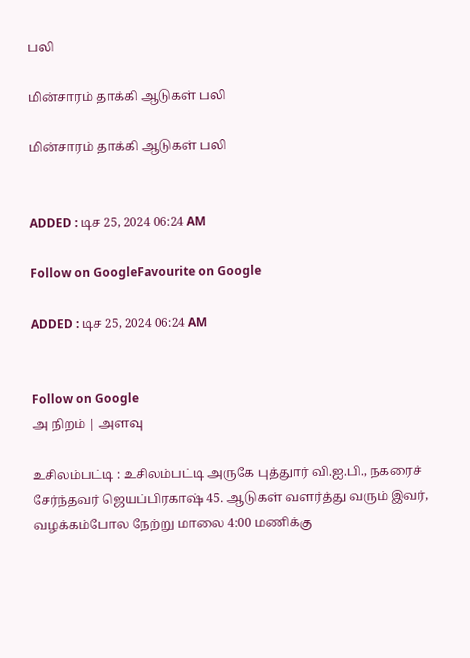பலி

மின்சாரம் தாக்கி ஆடுகள் பலி

மின்சாரம் தாக்கி ஆடுகள் பலி


ADDED : டிச 25, 2024 06:24 AM

Follow on GoogleFavourite on Google

ADDED : டிச 25, 2024 06:24 AM


Follow on Google
அ நிறம் | அளவு

உசிலம்பட்டி : உசிலம்பட்டி அருகே புத்துார் வி.ஐ.பி., நகரைச் சேர்ந்தவர் ஜெயப்பிரகாஷ் 45. ஆடுகள் வளர்த்து வரும் இவர், வழக்கம்போல நேற்று மாலை 4:00 மணிக்கு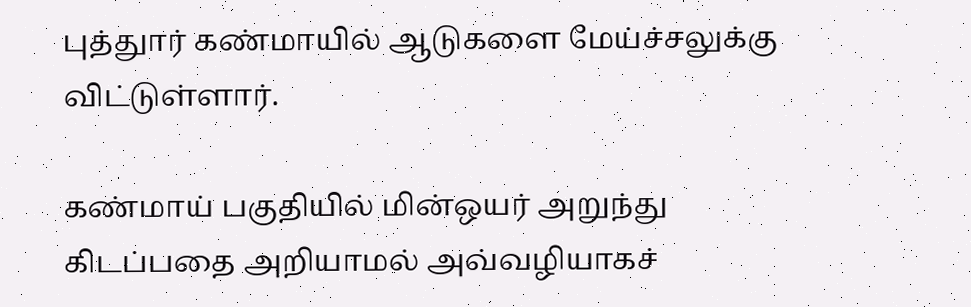புத்துார் கண்மாயில் ஆடுகளை மேய்ச்சலுக்கு விட்டுள்ளார்.

கண்மாய் பகுதியில் மின்ஒயர் அறுந்து கிடப்பதை அறியாமல் அவ்வழியாகச்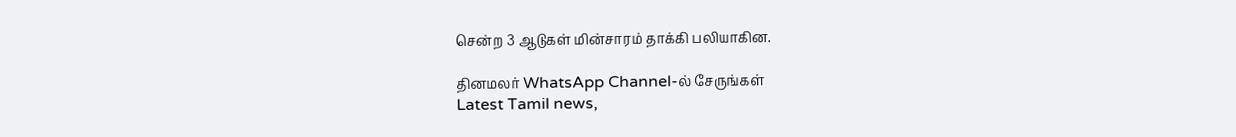சென்ற 3 ஆடுகள் மின்சாரம் தாக்கி பலியாகின.

தினமலர் WhatsApp Channel-ல் சேருங்கள்
Latest Tamil news,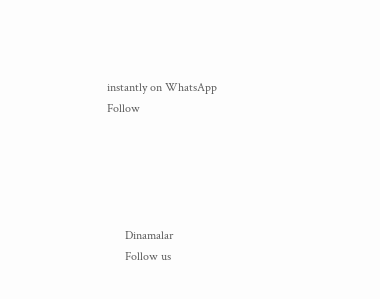instantly on WhatsApp
Follow





      Dinamalar
      Follow us